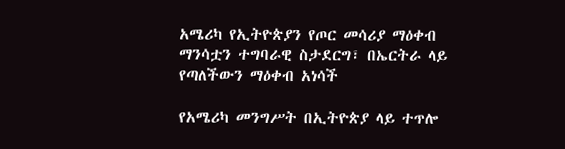አሜሪካ የኢትዮጵያን የጦር መሳሪያ ማዕቀብ ማንሳቷን ተግባራዊ ስታደርግ፣ በኤርትራ ላይ የጣለችውን ማዕቀብ አነሳች

የአሜሪካ መንግሥት በኢትዮጵያ ላይ ተጥሎ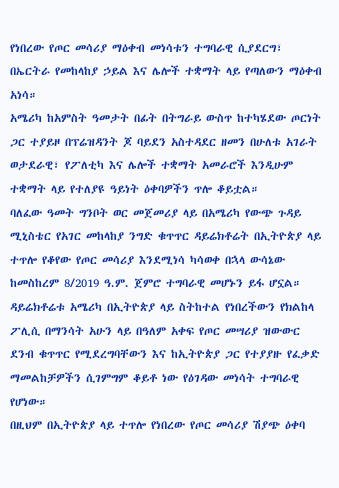የነበረው የጦር መሳሪያ ማዕቀብ መነሳቱን ተግባራዊ ሲያደርግ፣ በኤርትራ የመከላከያ ኃይል እና ሌሎች ተቋማት ላይ የጣለውን ማዕቀብ አነሳ።
አሜሪካ ከአምስት ዓመታት በፊት በትግራይ ውስጥ ከተካሄደው ጦርነት ጋር ተያይዞ በፕሬዝዳንት ጆ ባይደን አስተዳደር ዘመን በሁለቱ አገራት ወታደራዊ፣ የፖለቲካ እና ሌሎች ተቋማት አመራሮች እንዲሁም ተቋማት ላይ የተለያዩ ዓይነት ዕቀባዎችን ጥሎ ቆይቷል።
ባለፈው ዓመት ግንቦት ወር መጀመሪያ ላይ በአሜሪካ የውጭ ጉዳይ ሚኒስቴር የአገር መከላከያ ንግድ ቁጥጥር ዳይሬክቶሬት በኢትዮጵያ ላይ ተጥሎ የቆየው የጦር መሳሪያ እንደሚነሳ ካሳወቀ በኋላ ውሳኔው ከመስከረም 8/2019 ዓ.ም. ጀምሮ ተግባራዊ መሆኑን ይፋ ሆኗል።
ዳይሬክቶሬቱ አሜሪካ በኢትዮጵያ ላይ ስትከተል የነበረችውን የክልከላ ፖሊሲ በማንሳት አሁን ላይ በዓለም አቀፍ የጦር መሣሪያ ዝውውር ደንብ ቁጥጥር የሚደረግባቸውን እና ከኢትዮጵያ ጋር የተያያዙ የፈቃድ ማመልከቻዎችን ሲገምግም ቆይቶ ነው የዕገዳው መነሳት ተግባራዊ የሆነው።
በዚህም በኢትዮጵያ ላይ ተጥሎ የነበረው የጦር መሳሪያ ሽያጭ ዕቀባ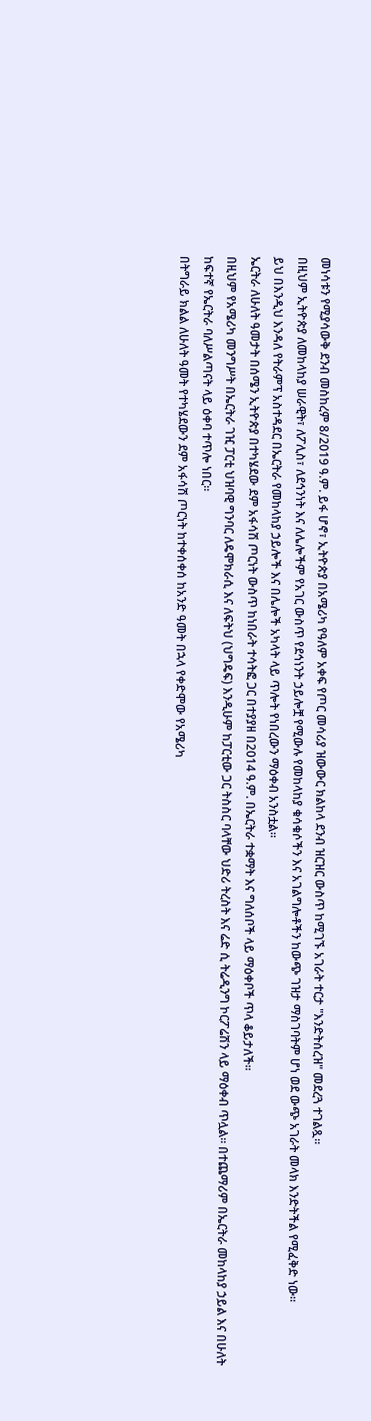መነሳቱን የሚያሳውቅ ደንብ መስከረም 8/2019 ዓ.ም. ይፋ ሆኖ፣ ኢትዮጵያ በአሜሪካ የዓለም አቀፍ የጦር መሳሪያ ዝውውር ክልከላ ደንብ ዝርዝር ውስጥ ከሚገኙ አገራት ተርታ "እንድትሰረዝ" መደረጓ ተገልጿ።
በዚህም ኢትዮጵያ ለመከላከያ ሠራዊት፣ ለፖሊስ፣ ለደኅንነት እና ለሌሎችም የአገር ውስጥ የደኅነንት ኃይሎቿ የሚውሉ የመከላከያ ቁሳቁሶችን እና አገልግሎቶችን ከውጭ ገዝታ ማስገባትም ሆነ ወደ ውጭ አገራት መላክ እንድትችል የሚፈቅድ ነው።
ይህ በእንዲህ እንዳለ የትራምፕ አስተዳደር በኤርትራ የመከላከያ ኃይሎች እና በሌሎች አካላት ላይ ጥሎት የነበረውን ማዕቀብ አንስቷል።
ኤርትራ ለሁለት ዓመታት በሰሜን ኢትዮጵያ በተካሄደው ደም አፋሳሽ ጦርነት ውስጥ ከነበራት ተሳትፎ ጋር በተያያዘ በ2014 ዓ.ም. በኤርትራ ተቋማት እና ግለሰቦች ላይ ማዕቀቦች ጥላ ቆይታለች።
በዚህም የአሜሪካ መንግሥት በኤርትራ ገዢ ፓርቲ ህዝባዊ ግንባር ለዴሞክራሲ እና ለፍትህ (ህግዴፍ) እንዲሁም ከፓርቲው ጋር ትስስር ባላቸው ህድሪ ትረስት እና ሬድ ሲ ትሬዲንግ ኮርፖሬሽን ላይ ማዕቀብ ጥሏል። በተጨማሪም በኤርትራ መከላከያ ኃይል እና በሁለት ከፍተኛ የኤርትራ ባለሥልጣናት ላይ ዕቀባ ተጥሎ ነበር።
በትግራይ ክልል ለሁለት ዓመት የተካሄደውን ደም አፋሳሽ ጦርነት ከተቀሰቀሰ ከአንድ ዓመት በኋላ የቀድሞው የአሜሪካ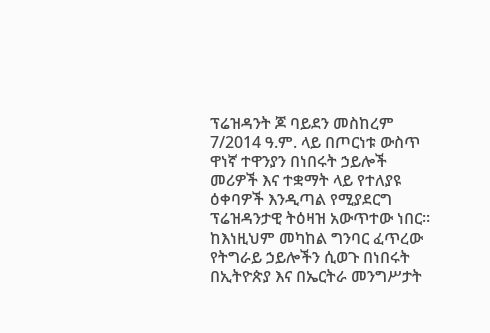ፕሬዝዳንት ጆ ባይደን መስከረም 7/2014 ዓ.ም. ላይ በጦርነቱ ውስጥ ዋነኛ ተዋንያን በነበሩት ኃይሎች መሪዎች እና ተቋማት ላይ የተለያዩ ዕቀባዎች እንዲጣል የሚያደርግ ፕሬዝዳንታዊ ትዕዛዝ አውጥተው ነበር።
ከእነዚህም መካከል ግንባር ፈጥረው የትግራይ ኃይሎችን ሲወጉ በነበሩት በኢትዮጵያ እና በኤርትራ መንግሥታት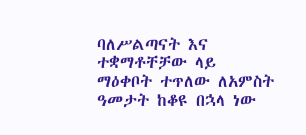ባለሥልጣናት እና ተቋማቶቸቻው ላይ ማዕቀቦት ተጥለው ለአምስት ዓመታት ከቆዩ በኋላ ነው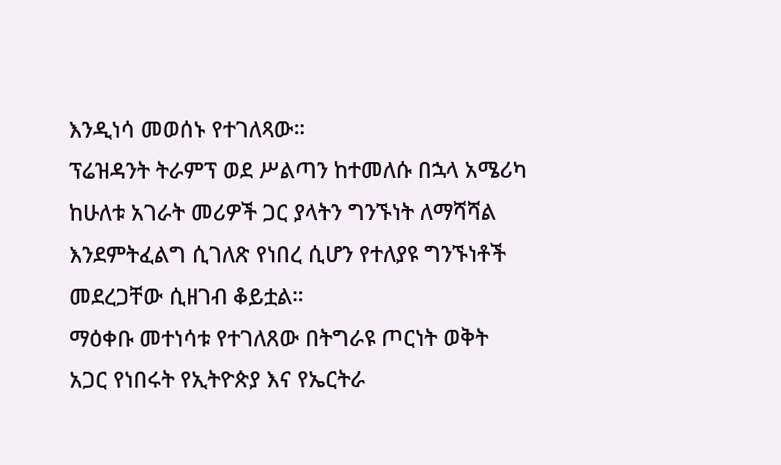እንዲነሳ መወሰኑ የተገለጻው።
ፕሬዝዳንት ትራምፕ ወደ ሥልጣን ከተመለሱ በኋላ አሜሪካ ከሁለቱ አገራት መሪዎች ጋር ያላትን ግንኙነት ለማሻሻል እንደምትፈልግ ሲገለጽ የነበረ ሲሆን የተለያዩ ግንኙነቶች መደረጋቸው ሲዘገብ ቆይቷል።
ማዕቀቡ መተነሳቱ የተገለጸው በትግራዩ ጦርነት ወቅት አጋር የነበሩት የኢትዮጵያ እና የኤርትራ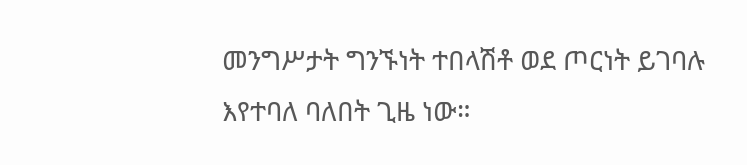መንግሥታት ግንኙነት ተበላሽቶ ወደ ጦርነት ይገባሉ እየተባለ ባለበት ጊዜ ነው።